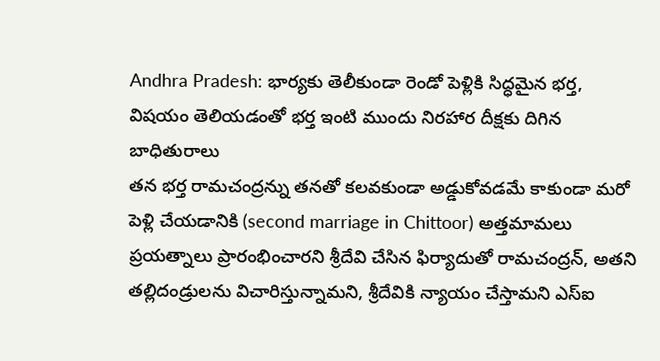Andhra Pradesh: భార్యకు తెలీకుండా రెండో పెళ్లికి సిద్ధమైన భర్త, విషయం తెలియడంతో భర్త ఇంటి ముందు నిరహార దీక్షకు దిగిన బాధితురాలు
తన భర్త రామచంద్రన్ను తనతో కలవకుండా అడ్డుకోవడమే కాకుండా మరో పెళ్లి చేయడానికి (second marriage in Chittoor) అత్తమామలు ప్రయత్నాలు ప్రారంభించారని శ్రీదేవి చేసిన ఫిర్యాదుతో రామచంద్రన్, అతని తల్లిదండ్రులను విచారిస్తున్నామని, శ్రీదేవికి న్యాయం చేస్తామని ఎస్ఐ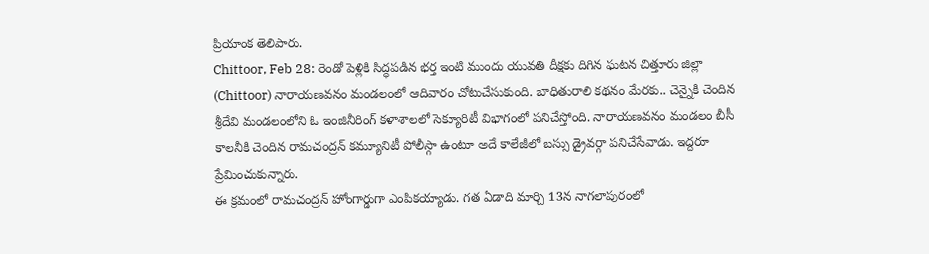ప్రియాంక తెలిపారు.
Chittoor, Feb 28: రెండో పెళ్లికి సిద్ధపడిన భర్త ఇంటి ముందు యువతి దీక్షకు దిగిన ఘటన చిత్తూరు జిల్లా (Chittoor) నారాయణవనం మండలంలో ఆదివారం చోటుచేసుకుంది. బాధితురాలి కథనం మేరకు.. చెన్నైకి చెందిన శ్రీదేవి మండలంలోని ఓ ఇంజినీరింగ్ కళాశాలలో సెక్యూరిటీ విభాగంలో పనిచేస్తోంది. నారాయణవనం మండలం బీసీ కాలనీకి చెందిన రామచంద్రన్ కమ్యూనిటీ పోలీస్గా ఉంటూ అదే కాలేజీలో బస్సు డ్రైవర్గా పనిచేసేవాడు. ఇద్దరూ ప్రేమించుకున్నారు.
ఈ క్రమంలో రామచంద్రన్ హోంగార్డుగా ఎంపికయ్యాడు. గత ఏడాది మార్చి 13న నాగలాపురంలో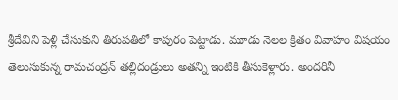శ్రీదేవిని పెళ్లి చేసుకుని తిరుపతిలో కాపురం పెట్టాడు. మూడు నెలల క్రితం వివాహం విషయం తెలుసుకున్న రామచంద్రన్ తల్లిదండ్రులు అతన్ని ఇంటికి తీసుకెళ్లారు. అందరినీ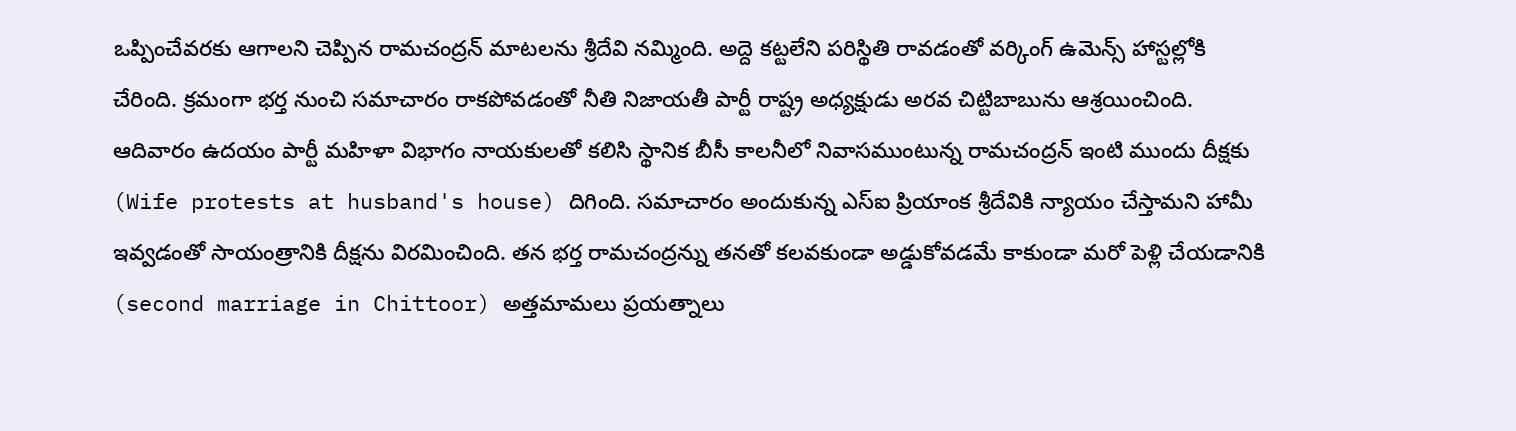ఒప్పించేవరకు ఆగాలని చెప్పిన రామచంద్రన్ మాటలను శ్రీదేవి నమ్మింది. అద్దె కట్టలేని పరిస్థితి రావడంతో వర్కింగ్ ఉమెన్స్ హాస్టల్లోకి చేరింది. క్రమంగా భర్త నుంచి సమాచారం రాకపోవడంతో నీతి నిజాయతీ పార్టీ రాష్ట్ర అధ్యక్షుడు అరవ చిట్టిబాబును ఆశ్రయించింది.
ఆదివారం ఉదయం పార్టీ మహిళా విభాగం నాయకులతో కలిసి స్థానిక బీసీ కాలనీలో నివాసముంటున్న రామచంద్రన్ ఇంటి ముందు దీక్షకు (Wife protests at husband's house) దిగింది. సమాచారం అందుకున్న ఎస్ఐ ప్రియాంక శ్రీదేవికి న్యాయం చేస్తామని హామీ ఇవ్వడంతో సాయంత్రానికి దీక్షను విరమించింది. తన భర్త రామచంద్రన్ను తనతో కలవకుండా అడ్డుకోవడమే కాకుండా మరో పెళ్లి చేయడానికి (second marriage in Chittoor) అత్తమామలు ప్రయత్నాలు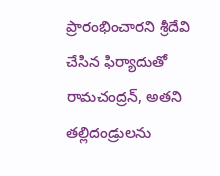ప్రారంభించారని శ్రీదేవి చేసిన ఫిర్యాదుతో రామచంద్రన్, అతని తల్లిదండ్రులను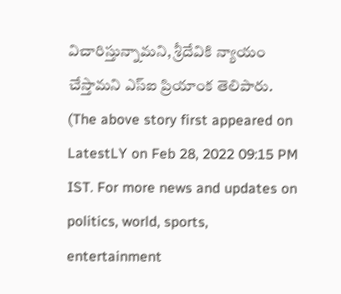విచారిస్తున్నామని, శ్రీదేవికి న్యాయం చేస్తామని ఎస్ఐ ప్రియాంక తెలిపారు.
(The above story first appeared on LatestLY on Feb 28, 2022 09:15 PM IST. For more news and updates on politics, world, sports, entertainment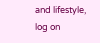and lifestyle, log on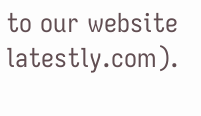to our website latestly.com).